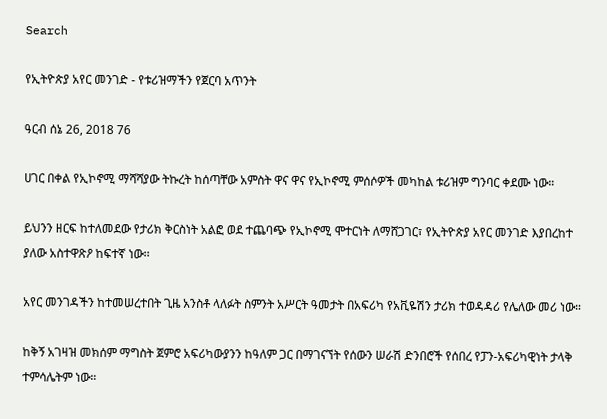Search

የኢትዮጵያ አየር መንገድ - የቱሪዝማችን የጀርባ አጥንት

ዓርብ ሰኔ 26, 2018 76

ሀገር በቀል የኢኮኖሚ ማሻሻያው ትኩረት ከሰጣቸው አምስት ዋና ዋና የኢኮኖሚ ምሰሶዎች መካከል ቱሪዝም ግንባር ቀደሙ ነው።

ይህንን ዘርፍ ከተለመደው የታሪክ ቅርስነት አልፎ ወደ ተጨባጭ የኢኮኖሚ ሞተርነት ለማሸጋገር፣ የኢትዮጵያ አየር መንገድ እያበረከተ ያለው አስተዋጽዖ ከፍተኛ ነው፡፡

አየር መንገዳችን ከተመሠረተበት ጊዜ አንስቶ ላለፉት ስምንት አሥርት ዓመታት በአፍሪካ የአቪዬሽን ታሪክ ተወዳዳሪ የሌለው መሪ ነው።

ከቅኝ አገዛዝ መክሰም ማግስት ጀምሮ አፍሪካውያንን ከዓለም ጋር በማገናኘት የሰውን ሠራሽ ድንበሮች የሰበረ የፓን-አፍሪካዊነት ታላቅ ተምሳሌትም ነው።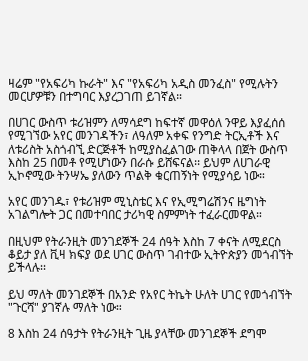ዛሬም "የአፍሪካ ኩራት" እና "የአፍሪካ አዲስ መንፈስ" የሚሉትን መርሆዎቹን በተግባር እያረጋገጠ ይገኛል።

በሀገር ውስጥ ቱሪዝምን ለማሳደግ ከፍተኛ መዋዕለ ንዋይ እያፈሰሰ የሚገኘው አየር መንገዳችን፣ ለዓለም አቀፍ የንግድ ትርኢቶች እና ለቱሪስት አስጎብኚ ድርጅቶች ከሚያስፈልገው ጠቅላላ በጀት ውስጥ እስከ 25 በመቶ የሚሆነውን በራሱ ይሸፍናል፡፡ ይህም ለሀገራዊ ኢኮኖሚው ትንሣኤ ያለውን ጥልቅ ቁርጠኝነት የሚያሳይ ነው።

አየር መንገዱ፣ የቱሪዝም ሚኒስቴር እና የኢሚግሬሽንና ዜግነት አገልግሎት ጋር በመተባበር ታሪካዊ ስምምነት ተፈራርመዋል።

በዚህም የትራንዚት መንገደኞች 24 ሰዓት እስከ 7 ቀናት ለሚደርስ ቆይታ ያለ ቪዛ ክፍያ ወደ ሀገር ውስጥ ገብተው ኢትዮጵያን መጎብኘት ይችላሉ፡፡

ይህ ማለት መንገደኞች በአንድ የአየር ትኬት ሁለት ሀገር የመጎብኘት "ጉርሻ" ያገኛሉ ማለት ነው።

8 እስከ 24 ሰዓታት የትራንዚት ጊዜ ያላቸው መንገደኞች ደግሞ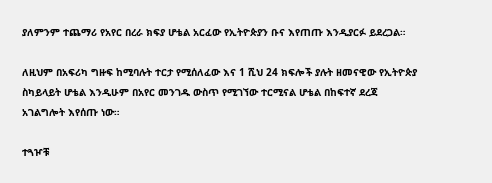ያለምንም ተጨማሪ የአየር በረራ ክፍያ ሆቴል አርፈው የኢትዮጵያን ቡና እየጠጡ እንዲያርፉ ይደረጋል።

ለዚህም በአፍሪካ ግዙፍ ከሚባሉት ተርታ የሚሰለፈው እና 1 ሺህ 24 ክፍሎች ያሉት ዘመናዊው የኢትዮጵያ ስካይላይት ሆቴል እንዲሁም በአየር መንገዱ ውስጥ የሚገኘው ተርሚናል ሆቴል በከፍተኛ ደረጃ አገልግሎት እየሰጡ ነው።

ተጓዦቹ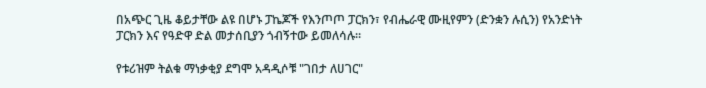በአጭር ጊዜ ቆይታቸው ልዩ በሆኑ ፓኬጆች የእንጦጦ ፓርክን፣ የብሔራዊ ሙዚየምን (ድንቋን ሉሲን) የአንድነት ፓርክን እና የዓድዋ ድል መታሰቢያን ጎብኝተው ይመለሳሉ።

የቱሪዝም ትልቁ ማነቃቂያ ደግሞ አዳዲሶቹ "ገበታ ለሀገር"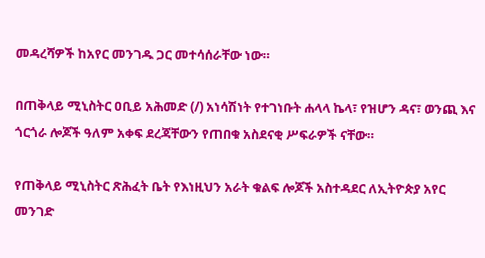መዳረሻዎች ከአየር መንገዱ ጋር መተሳሰራቸው ነው።

በጠቅላይ ሚኒስትር ዐቢይ አሕመድ (/) አነሳሽነት የተገነቡት ሐላላ ኬላ፣ የዝሆን ዳና፣ ወንጪ እና ጎርጎራ ሎጆች ዓለም አቀፍ ደረጃቸውን የጠበቁ አስደናቂ ሥፍራዎች ናቸው።

የጠቅላይ ሚኒስትር ጽሕፈት ቤት የእነዚህን አራት ቁልፍ ሎጆች አስተዳደር ለኢትዮጵያ አየር መንገድ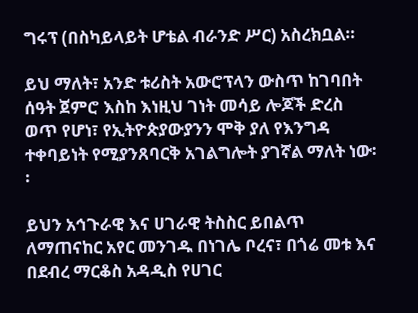ግሩፕ (በስካይላይት ሆቴል ብራንድ ሥር) አስረክቧል።

ይህ ማለት፣ አንድ ቱሪስት አውሮፕላን ውስጥ ከገባበት ሰዓት ጀምሮ እስከ እነዚህ ገነት መሳይ ሎጆች ድረስ ወጥ የሆነ፣ የኢትዮጵያውያንን ሞቅ ያለ የእንግዳ ተቀባይነት የሚያንጸባርቅ አገልግሎት ያገኛል ማለት ነው፡፡

ይህን አኅጉራዊ እና ሀገራዊ ትስስር ይበልጥ ለማጠናከር አየር መንገዱ በነገሌ ቦረና፣ በጎሬ መቱ እና በደብረ ማርቆስ አዳዲስ የሀገር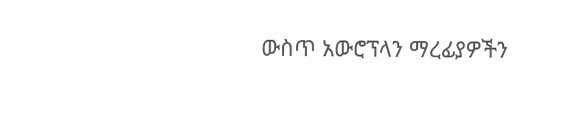ውስጥ አውሮፕላን ማረፊያዎችን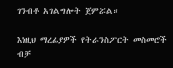ገንብቶ አገልግሎት ጀምሯል።

እነዚህ ማረፊያዎች የትራንስፖርት መስመሮች ብቻ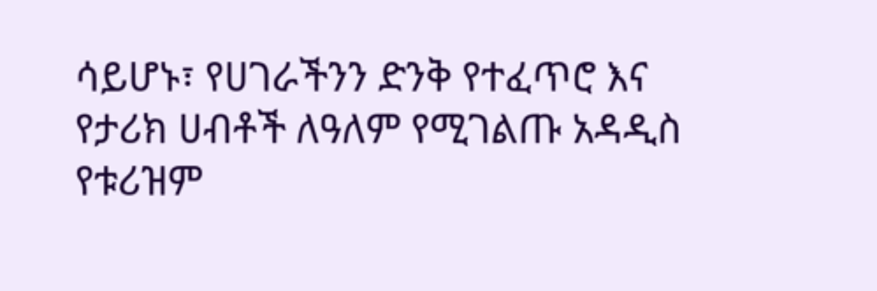ሳይሆኑ፣ የሀገራችንን ድንቅ የተፈጥሮ እና የታሪክ ሀብቶች ለዓለም የሚገልጡ አዳዲስ የቱሪዝም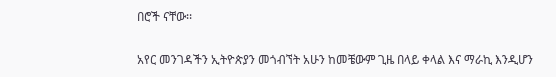በሮች ናቸው፡፡

አየር መንገዳችን ኢትዮጵያን መጎብኘት አሁን ከመቼውም ጊዜ በላይ ቀላል እና ማራኪ እንዲሆን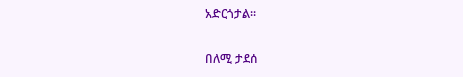አድርጎታል፡፡

በለሚ ታደሰ